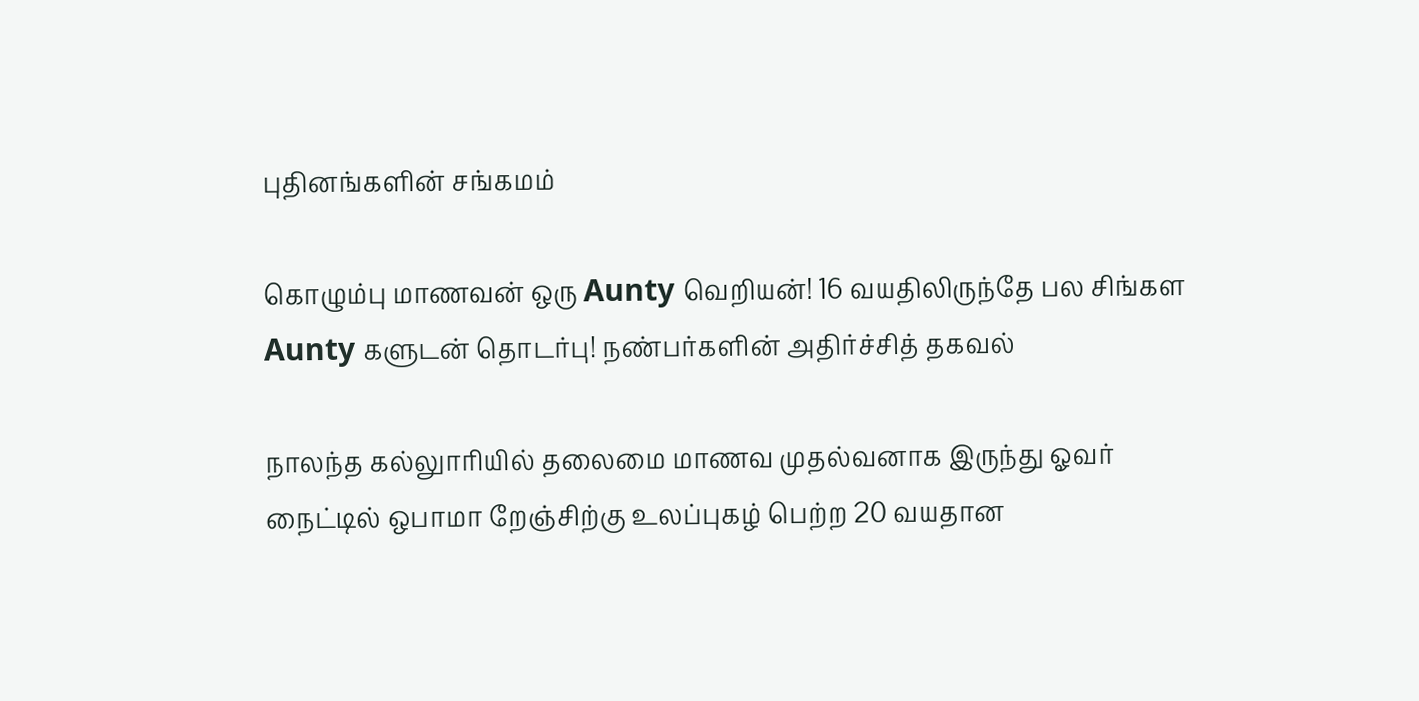புதினங்களின் சங்கமம்

கொழும்பு மாணவன் ஒரு Aunty வெறியன்! 16 வயதிலிருந்தே பல சிங்கள Aunty களுடன் தொடர்பு! நண்பர்களின் அதிர்ச்சித் தகவல்

நாலந்த கல்லுாரியில் தலைமை மாணவ முதல்வனாக இருந்து ஓவர் நைட்டில் ஒபாமா றேஞ்சிற்கு உலப்புகழ் பெற்ற 20 வயதான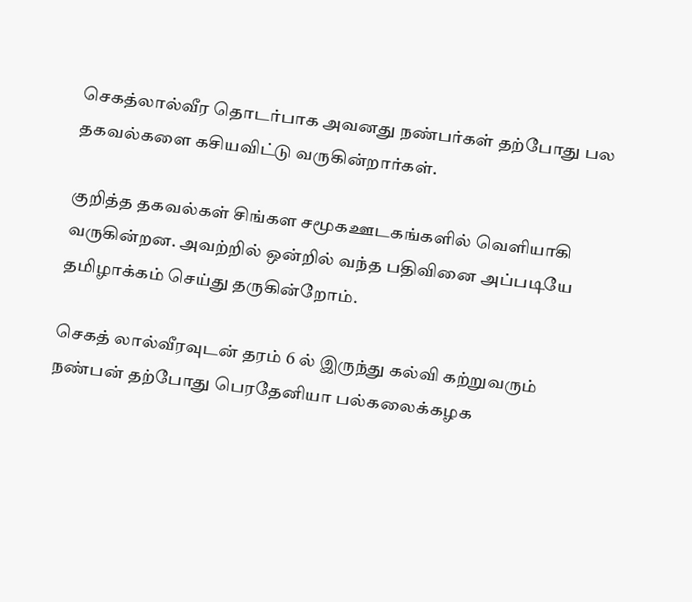செகத்லால்வீர தொடர்பாக அவனது நண்பர்கள் தற்போது பல தகவல்களை கசியவிட்டு வருகின்றார்கள்.

குறித்த தகவல்கள் சிங்கள சமூகஊடகங்களில் வெளியாகி வருகின்றன. அவற்றில் ஒன்றில் வந்த பதிவினை அப்படியே தமிழாக்கம் செய்து தருகின்றோம்.

செகத் லால்வீரவுடன் தரம் 6 ல் இருந்து கல்வி கற்றுவரும் நண்பன் தற்போது பெரதேனியா பல்கலைக்கழக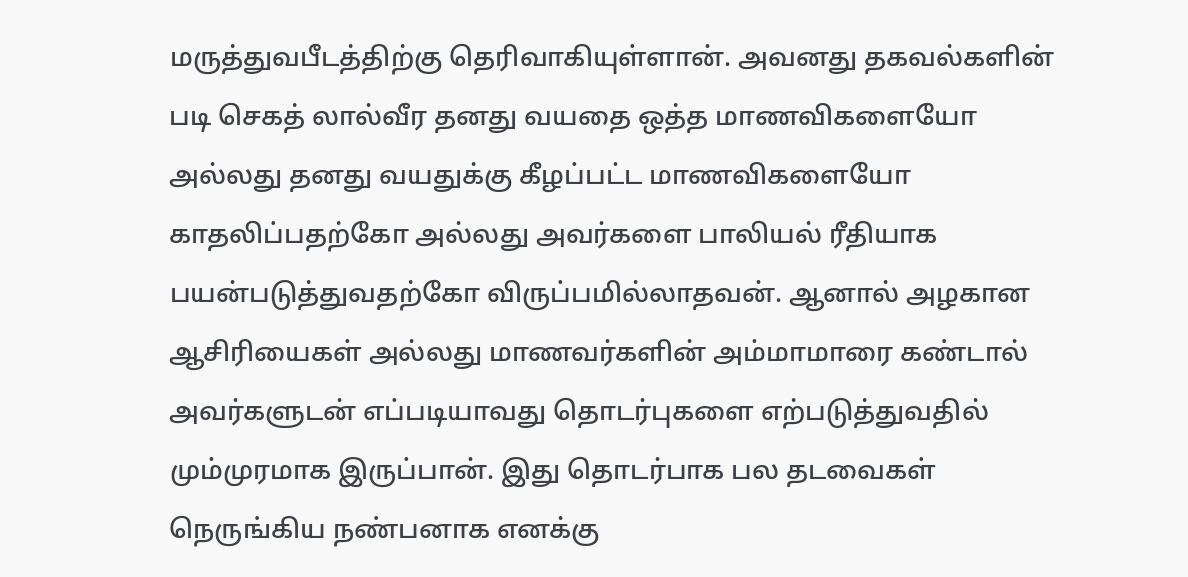மருத்துவபீடத்திற்கு தெரிவாகியுள்ளான். அவனது தகவல்களின் படி செகத் லால்வீர தனது வயதை ஒத்த மாணவிகளையோ அல்லது தனது வயதுக்கு கீழப்பட்ட மாணவிகளையோ காதலிப்பதற்கோ அல்லது அவர்களை பாலியல் ரீதியாக பயன்படுத்துவதற்கோ விருப்பமில்லாதவன். ஆனால் அழகான ஆசிரியைகள் அல்லது மாணவர்களின் அம்மாமாரை கண்டால் அவர்களுடன் எப்படியாவது தொடர்புகளை எற்படுத்துவதில் மும்முரமாக இருப்பான். இது தொடர்பாக பல தடவைகள் நெருங்கிய நண்பனாக எனக்கு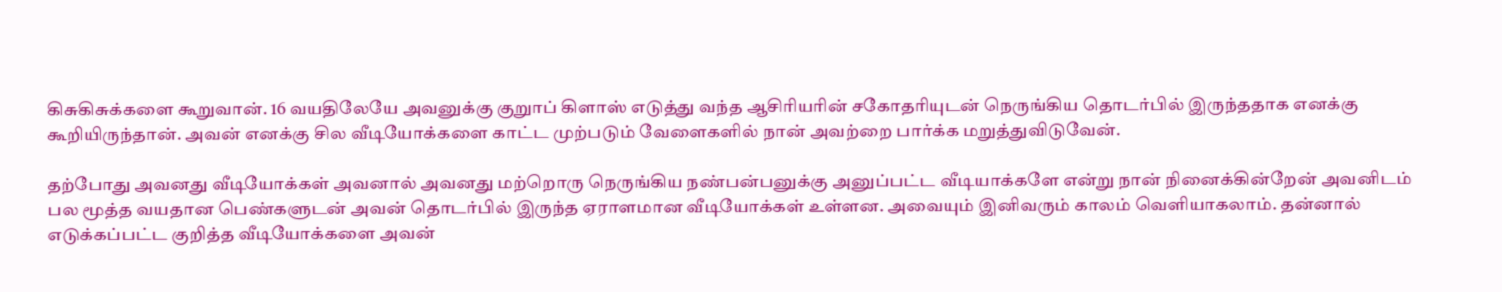கிசுகிசுக்களை கூறுவான். 16 வயதிலேயே அவனுக்கு குறுாப் கிளாஸ் எடுத்து வந்த ஆசிரியரின் சகோதரியுடன் நெருங்கிய தொடர்பில் இருந்ததாக எனக்கு கூறியிருந்தான். அவன் எனக்கு சில வீடியோக்களை காட்ட முற்படும் வேளைகளில் நான் அவற்றை பார்க்க மறுத்துவிடுவேன்.

தற்போது அவனது வீடியோக்கள் அவனால் அவனது மற்றொரு நெருங்கிய நண்பன்பனுக்கு அனுப்பட்ட வீடியாக்களே என்று நான் நினைக்கின்றேன் அவனிடம் பல மூத்த வயதான பெண்களுடன் அவன் தொடர்பில் இருந்த ஏராளமான வீடியோக்கள் உள்ளன. அவையும் இனிவரும் காலம் வெளியாகலாம். தன்னால் எடுக்கப்பட்ட குறித்த வீடியோக்களை அவன்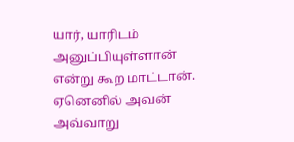யார், யாரிடம் அனுப்பியுள்ளான் என்று கூற மாட்டான். ஏனெனில் அவன் அவ்வாறு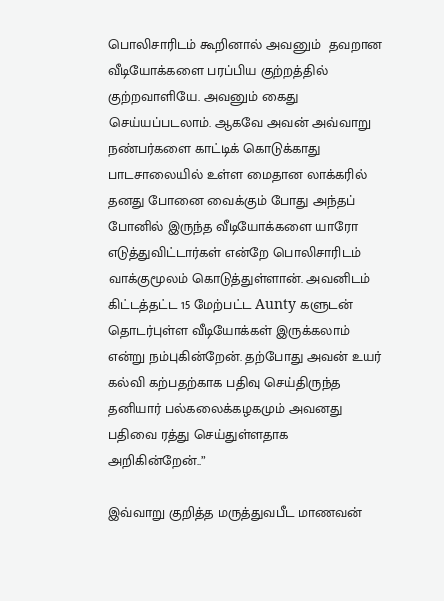பொலிசாரிடம் கூறினால் அவனும்  தவறான வீடியோக்களை பரப்பிய குற்றத்தில் குற்றவாளியே. அவனும் கைது செய்யப்படலாம். ஆகவே அவன் அவ்வாறு நண்பர்களை காட்டிக் கொடுக்காது பாடசாலையில் உள்ள மைதான லாக்கரில் தனது போனை வைக்கும் போது அந்தப் போனில் இருந்த வீடியோக்களை யாரோ எடுத்துவிட்டார்கள் என்றே பொலிசாரிடம் வாக்குமூலம் கொடுத்துள்ளான். அவனிடம் கிட்டத்தட்ட 15 மேற்பட்ட Aunty களுடன் தொடர்புள்ள வீடியோக்கள் இருக்கலாம் என்று நம்புகின்றேன். தற்போது அவன் உயர் கல்வி கற்பதற்காக பதிவு செய்திருந்த தனியார் பல்கலைக்கழகமும் அவனது பதிவை ரத்து செய்துள்ளதாக அறிகின்றேன்..”

இவ்வாறு குறித்த மருத்துவபீட மாணவன்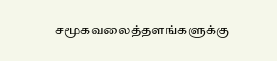சமூகவலைத்தளங்களுக்கு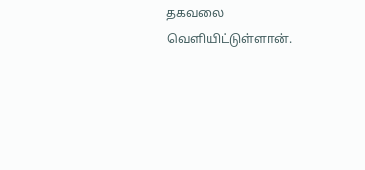தகவலை வெளியிட்டுள்ளான்.